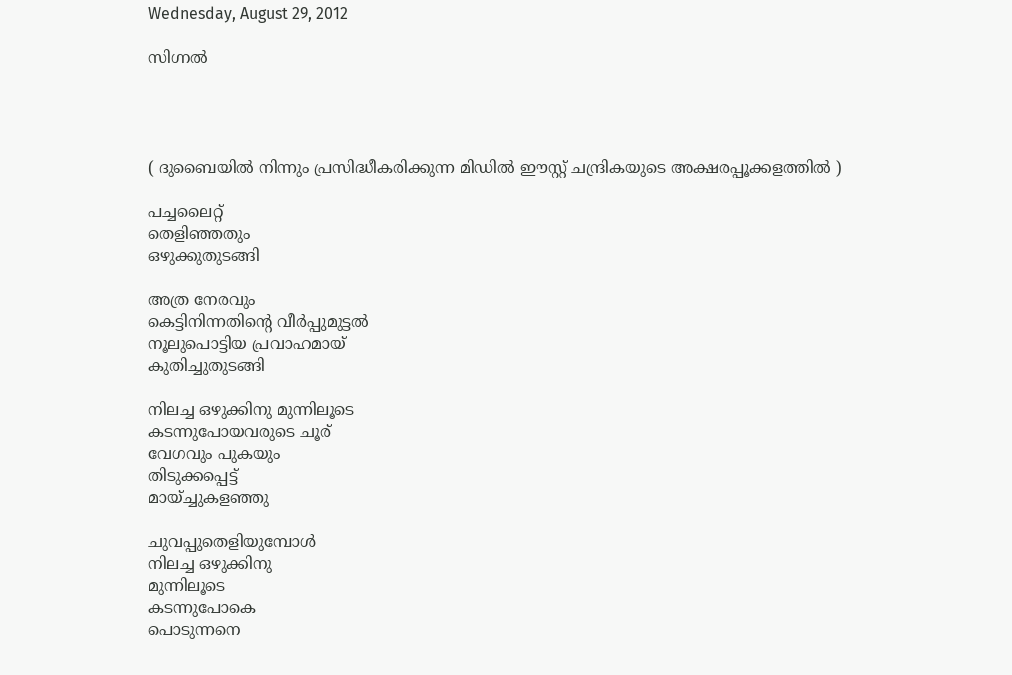Wednesday, August 29, 2012

സിഗ്നല്‍




( ദുബൈയിൽ നിന്നും പ്രസിദ്ധീകരിക്കുന്ന മിഡിൽ ഈസ്റ്റ് ചന്ദ്രികയുടെ അക്ഷരപ്പൂക്കളത്തിൽ )

പച്ചലൈറ്റ്
തെളിഞ്ഞതും
ഒഴുക്കുതുടങ്ങി

അത്ര നേരവും
കെട്ടിനിന്നതിന്റെ വീര്‍പ്പുമുട്ടല്‍
നൂലുപൊട്ടിയ പ്രവാഹമായ്
കുതിച്ചുതുടങ്ങി

നിലച്ച ഒഴുക്കിനു മുന്നിലൂടെ
കടന്നുപോയവരുടെ ചൂര്
വേഗവും പുകയും
തിടുക്കപ്പെട്ട്
മായ്ച്ചുകളഞ്ഞു

ചുവപ്പുതെളിയുമ്പോള്‍
നിലച്ച ഒഴുക്കിനു
മുന്നിലൂടെ
കടന്നുപോകെ
പൊടുന്നനെ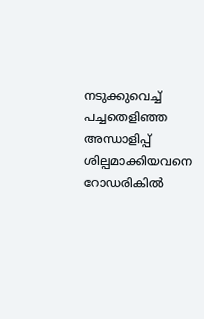നടുക്കുവെച്ച്
പച്ചതെളിഞ്ഞ അന്ധാളിപ്പ്
ശില്പമാക്കിയവനെ
റോഡരികില്‍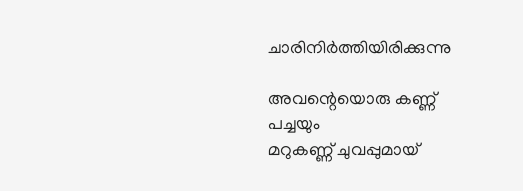ചാരിനിര്‍ത്തിയിരിക്കുന്നു

അവന്റെയൊരു കണ്ണ്
പച്ചയും
മറുകണ്ണ് ചുവപ്പുമായ്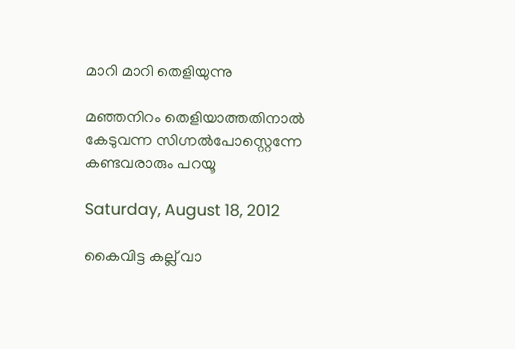മാറി മാറി തെളിയുന്നു

മഞ്ഞനിറം തെളിയാത്തതിനാല്‍
കേടുവന്ന സിഗ്നല്‍പോസ്റ്റെന്നേ
കണ്ടവരാരും പറയൂ

Saturday, August 18, 2012

കൈവിട്ട കല്ല് വാ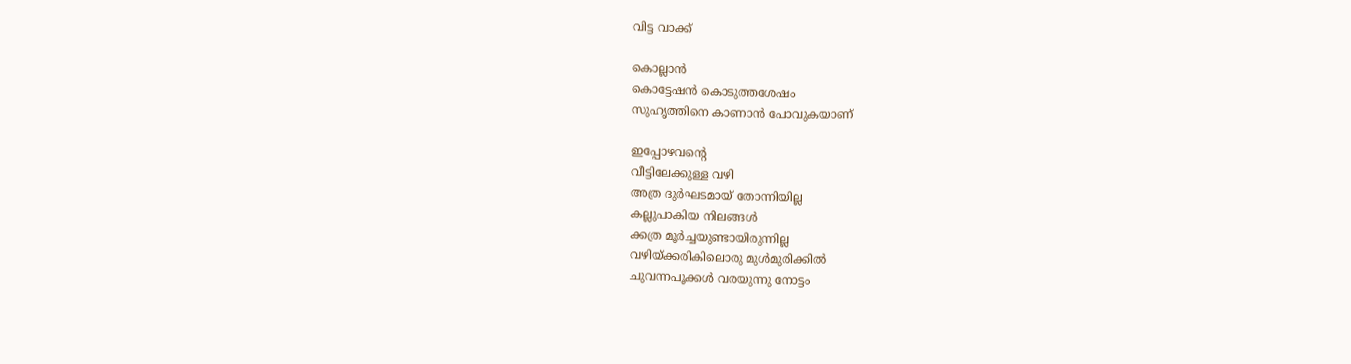വിട്ട വാക്ക്

കൊല്ലാന്‍
കൊട്ടേഷന്‍ കൊടുത്തശേഷം
സുഹൃത്തിനെ കാണാന്‍ പോവുകയാണ്

ഇപ്പോഴവന്റെ
വീട്ടിലേക്കുള്ള വഴി
അത്ര ദുര്‍ഘടമായ് തോന്നിയില്ല
കല്ലുപാകിയ നിലങ്ങള്‍
ക്കത്ര മൂര്‍ച്ചയുണ്ടായിരുന്നില്ല
വഴിയ്ക്കരികിലൊരു മുള്‍മുരിക്കില്‍
ചുവന്നപൂക്കള്‍ വരയുന്നു നോട്ടം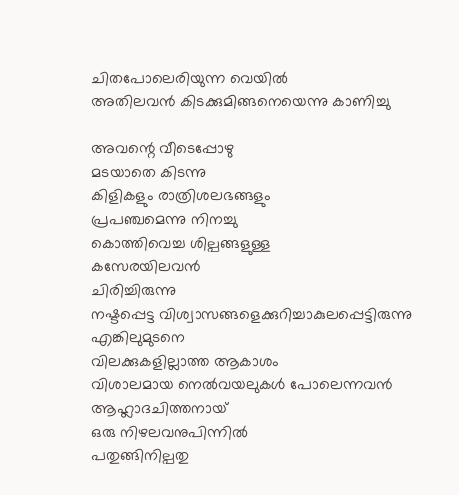ചിതപോലെരിയുന്ന വെയില്‍
അതിലവന്‍ കിടക്കുമിങ്ങനെയെന്നു കാണിച്ചു

അവന്റെ വീടെപ്പോഴു
മടയാതെ കിടന്നു
കിളികളും രാത്രിശലഭങ്ങളും
പ്രപഞ്ചമെന്നു നിനച്ചു
കൊത്തിവെച്ച ശില്പങ്ങളുള്ള
കസേരയിലവന്‍
ചിരിച്ചിരുന്നു
നഷ്ടപ്പെട്ട വിശ്വാസങ്ങളെക്കുറിച്ചാകുലപ്പെട്ടിരുന്നു
എങ്കിലുമുടനെ
വിലക്കുകളില്ലാത്ത ആകാശം
വിശാലമായ നെല്‍വയലുകള്‍ പോലെന്നവന്‍
ആഹ്ലാദചിത്തനായ്
ഒരു നിഴലവനുപിന്നില്‍
പതുങ്ങിനില്പതു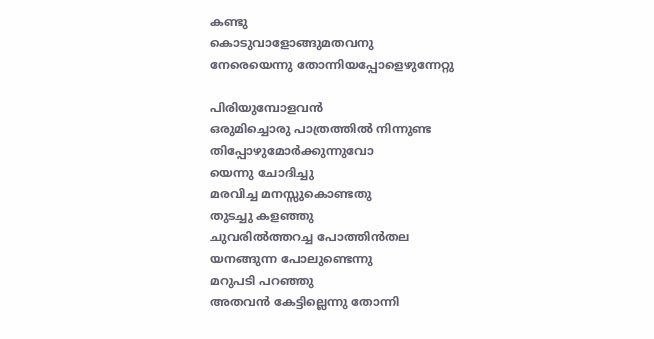കണ്ടു
കൊടുവാളോങ്ങുമതവനു
നേരെയെന്നു തോന്നിയപ്പോളെഴുന്നേറ്റു

പിരിയുമ്പോളവന്‍
ഒരുമിച്ചൊരു പാത്രത്തില്‍ നിന്നുണ്ട
തിപ്പോഴുമോര്‍ക്കുന്നുവോ
യെന്നു ചോദിച്ചു
മരവിച്ച മനസ്സുകൊണ്ടതു
തുടച്ചു കളഞ്ഞു
ചുവരില്‍ത്തറച്ച പോത്തിന്‍തല
യനങ്ങുന്ന പോലുണ്ടെന്നു
മറുപടി പറഞ്ഞു
അതവന്‍ കേട്ടില്ലെന്നു തോന്നി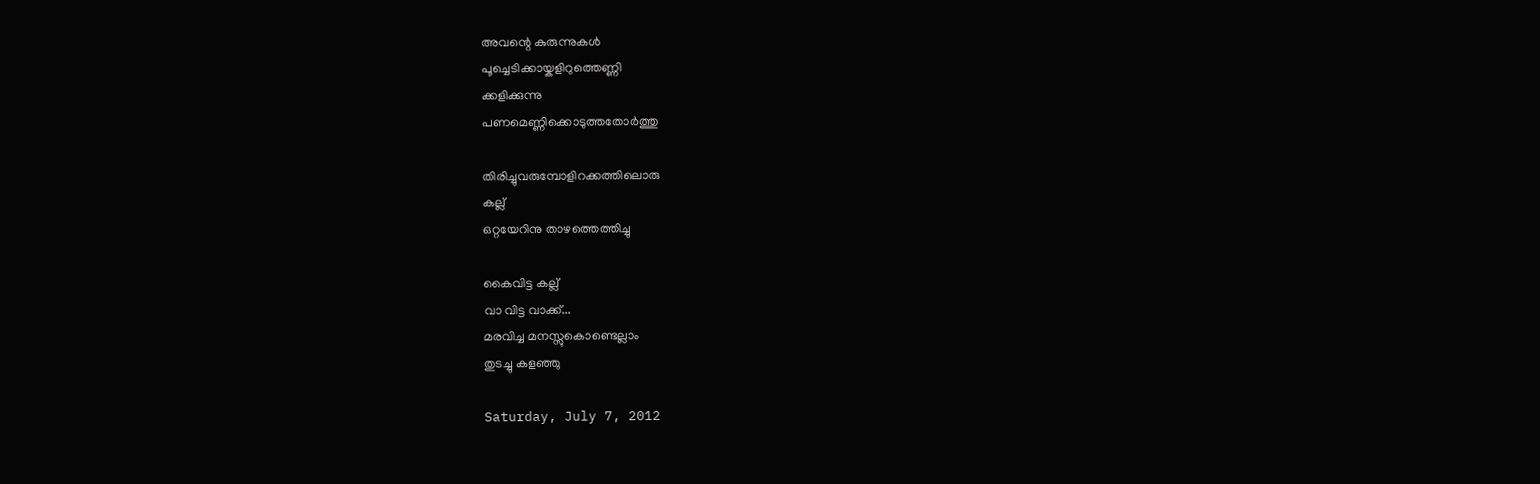അവന്റെ കുരുന്നുകള്‍
പൂച്ചെടിക്കായ്കളിറുത്തെണ്ണി
ക്കളിക്കുന്നു
പണമെണ്ണിക്കൊടുത്തതോര്‍ത്തു

തിരിച്ചുവരുമ്പോളിറക്കത്തിലൊരു
കല്ല്
ഒറ്റയേറിനു താഴത്തെത്തിച്ചു

കൈവിട്ട കല്ല്
വാ വിട്ട വാക്ക്...
മരവിച്ച മനസ്സുകൊണ്ടെല്ലാം
തുടച്ചു കളഞ്ഞു

Saturday, July 7, 2012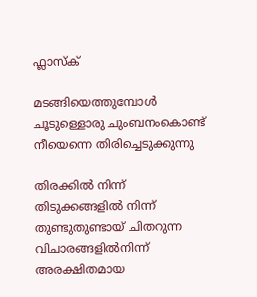ഫ്ലാസ്ക്

മടങ്ങിയെത്തുമ്പോള്‍
ചൂടുള്ളൊരു ചുംബനംകൊണ്ട്
നീയെന്നെ തിരിച്ചെടുക്കുന്നു

തിരക്കില്‍ നിന്ന്
തിടുക്കങ്ങളില്‍ നിന്ന്
തുണ്ടുതുണ്ടായ് ചിതറുന്ന വിചാരങ്ങളില്‍നിന്ന്
അരക്ഷിതമായ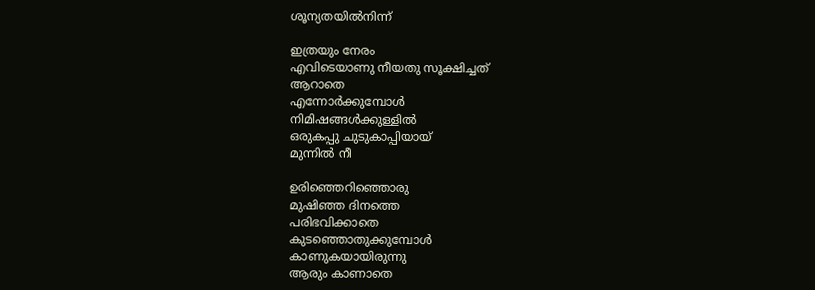ശൂന്യതയില്‍നിന്ന്

ഇത്രയും നേരം
എവിടെയാണു നീയതു സൂക്ഷിച്ചത്
ആറാതെ
എന്നോര്‍ക്കുമ്പോള്‍
നിമിഷങ്ങള്‍ക്കുള്ളില്‍
ഒരുകപ്പു ചുടുകാപ്പിയായ്
മുന്നില്‍ നീ

ഉരിഞ്ഞെറിഞ്ഞൊരു
മുഷിഞ്ഞ ദിനത്തെ
പരിഭവിക്കാതെ
കുടഞ്ഞൊതുക്കുമ്പോള്‍
കാണുകയായിരുന്നു
ആരും കാണാതെ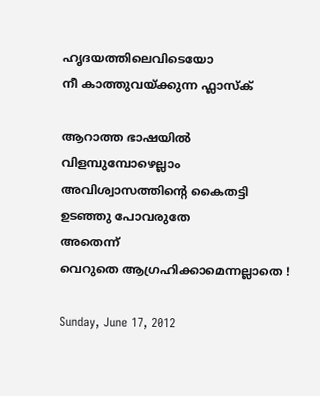ഹൃദയത്തിലെവിടെയോ
നീ കാത്തുവയ്ക്കുന്ന ഫ്ലാസ്ക്

ആറാത്ത ഭാഷയില്‍
വിളമ്പുമ്പോഴെല്ലാം
അവിശ്വാസത്തിന്റെ കൈതട്ടി
ഉടഞ്ഞു പോവരുതേ
അതെന്ന്
വെറുതെ ആഗ്രഹിക്കാമെന്നല്ലാതെ !

Sunday, June 17, 2012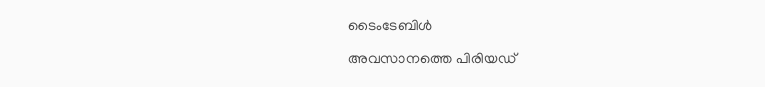ടൈംടേബിള്‍

അവസാനത്തെ പിരിയഡ്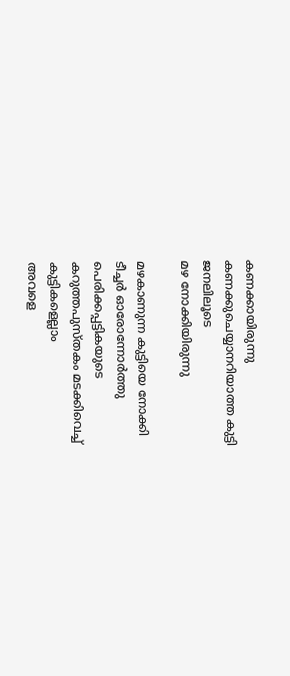കണക്കായിരുന്നു
കണക്കുചെയ്യാനറിയാത്ത കുട്ടി
ജനലിലൂടെ
മഴ നോക്കിയിരുന്നു

മഴകാണുന്ന കുട്ടിയെ നോക്കി
ടീച്ചര്‍ ഓരോന്നോര്‍ത്തു
പെരിക്കപ്പട്ടികയുടെ
കറുത്തപുസ്തകം മടക്കിവെച്ച്
കുട്ടികളെല്ലാം
അവളെ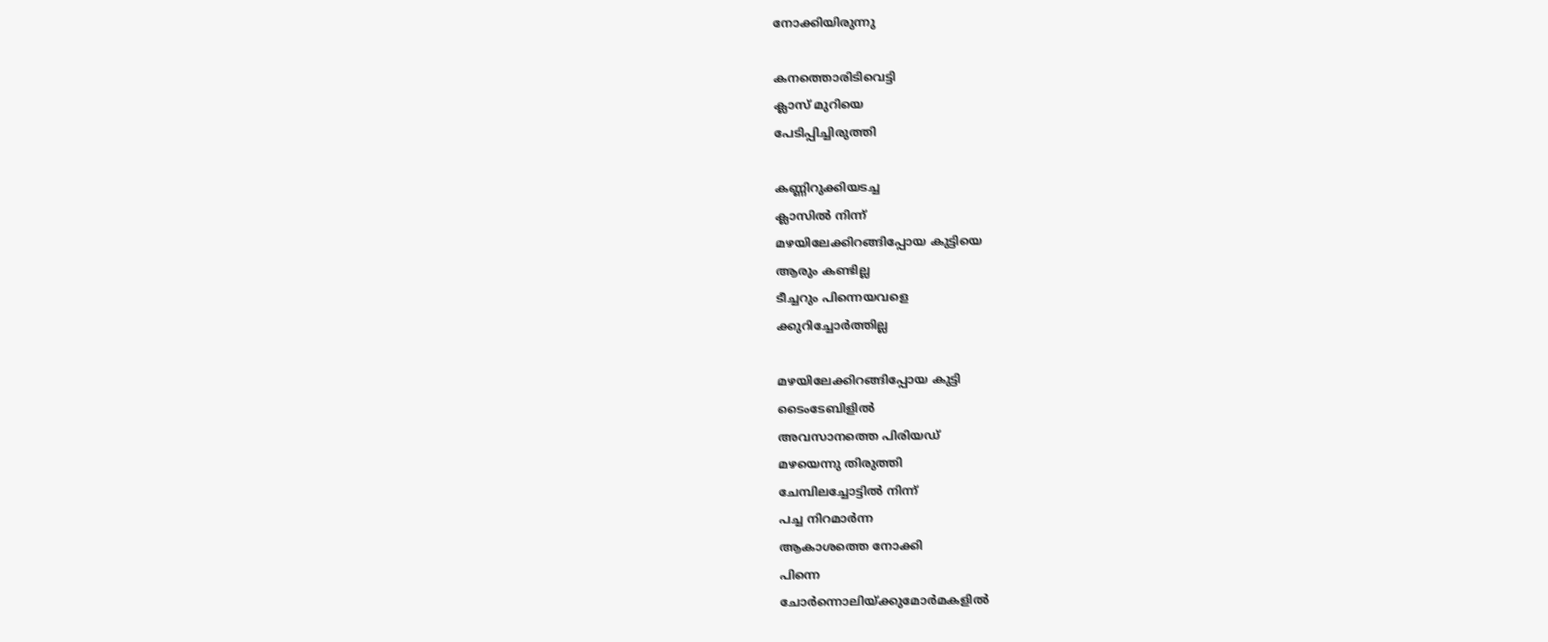നോക്കിയിരുന്നു

കനത്തൊരിടിവെട്ടി
ക്ലാസ് മുറിയെ
പേടിപ്പിച്ചിരുത്തി

കണ്ണിറുക്കിയടച്ച
ക്ലാസില്‍ നിന്ന്
മഴയിലേക്കിറങ്ങിപ്പോയ കുട്ടിയെ
ആരും കണ്ടില്ല
ടീച്ചറും പിന്നെയവളെ
ക്കുറിച്ചോര്‍ത്തില്ല

മഴയിലേക്കിറങ്ങിപ്പോയ കുട്ടി
ടൈംടേബിളില്‍
അവസാനത്തെ പിരിയഡ്
മഴയെന്നു തിരുത്തി
ചേമ്പിലച്ചോട്ടില്‍ നിന്ന്
പച്ച നിറമാര്‍ന്ന
ആകാശത്തെ നോക്കി
പിന്നെ
ചോര്‍ന്നൊലിയ്ക്കുമോര്‍മകളില്‍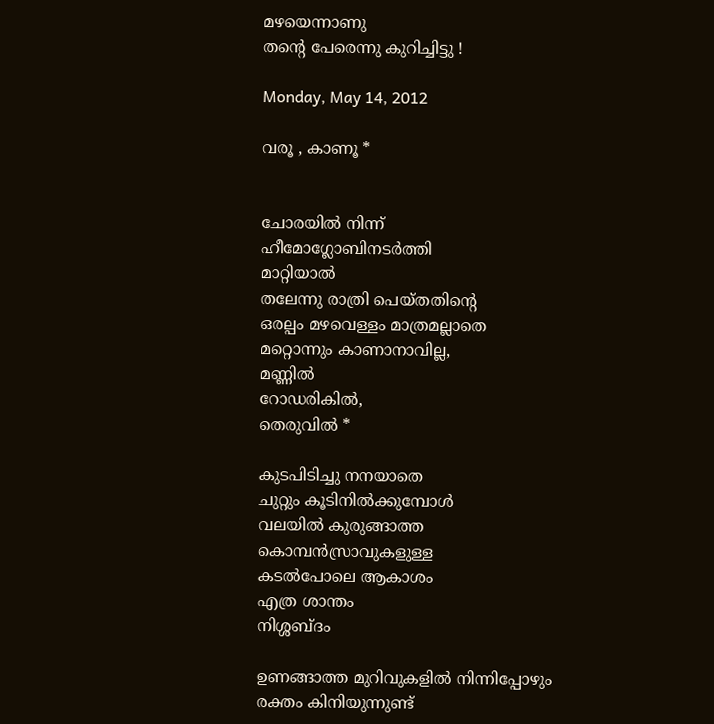മഴയെന്നാണു
തന്റെ പേരെന്നു കുറിച്ചിട്ടു !

Monday, May 14, 2012

വരൂ , കാണൂ *


ചോരയില്‍ നിന്ന്
ഹീമോഗ്ലോബിനടര്‍ത്തി
മാറ്റിയാല്‍
തലേന്നു രാത്രി പെയ്തതിന്റെ
ഒരല്പം മഴവെള്ളം മാത്രമല്ലാതെ
മറ്റൊന്നും കാണാനാവില്ല,
മണ്ണില്‍
റോഡരികില്‍,
തെരുവില്‍ *

കുടപിടിച്ചു നനയാതെ
ചുറ്റും കൂടിനില്‍ക്കുമ്പോള്‍
വലയില്‍ കുരുങ്ങാത്ത
കൊമ്പന്‍സ്രാവുകളുള്ള
കടല്‍പോലെ ആകാശം
എത്ര ശാന്തം
നിശ്ശബ്ദം

ഉണങ്ങാത്ത മുറിവുകളില്‍ നിന്നിപ്പോഴും
രക്തം കിനിയുന്നുണ്ട്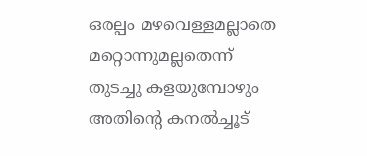ഒരല്പം മഴവെള്ളമല്ലാതെ
മറ്റൊന്നുമല്ലതെന്ന്
തുടച്ചു കളയുമ്പോഴും
അതിന്റെ കനല്‍ച്ചൂട്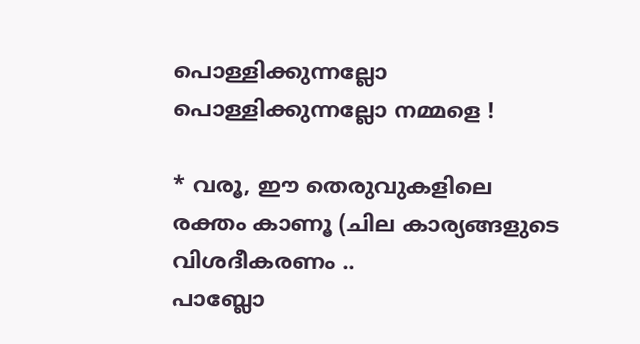പൊള്ളിക്കുന്നല്ലോ
പൊള്ളിക്കുന്നല്ലോ നമ്മളെ !

* വരൂ, ഈ തെരുവുകളിലെ രക്തം കാണൂ (ചില കാര്യങ്ങളുടെ വിശദീകരണം ..
പാബ്ലോ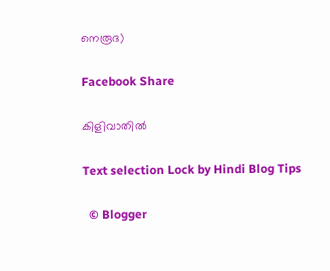നെരൂദ)

Facebook Share

കിളിവാതില്‍

Text selection Lock by Hindi Blog Tips

  © Blogger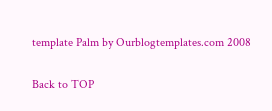template Palm by Ourblogtemplates.com 2008

Back to TOP